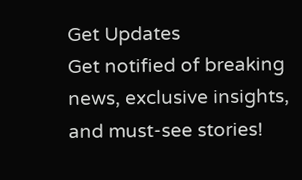Get Updates
Get notified of breaking news, exclusive insights, and must-see stories!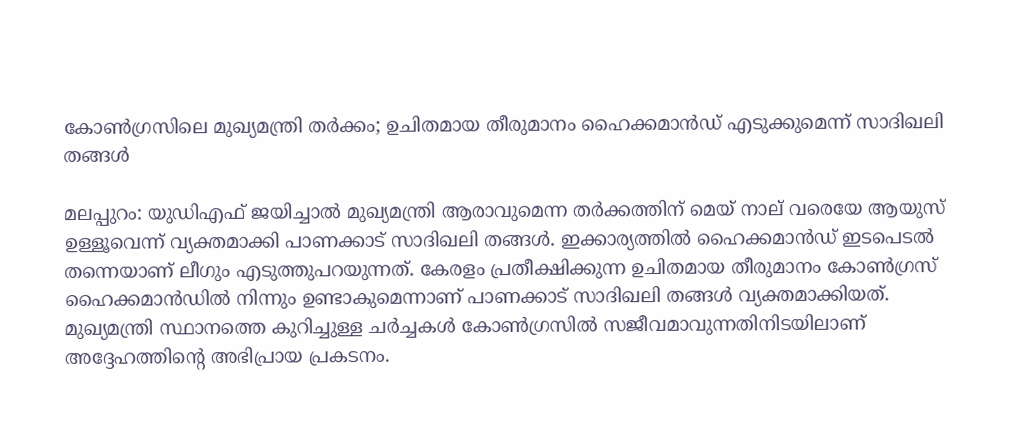കോൺഗ്രസിലെ മുഖ്യമന്ത്രി തർക്കം; ഉചിതമായ തീരുമാനം ഹൈക്കമാൻഡ് എടുക്കുമെന്ന് സാദിഖലി തങ്ങൾ

മലപ്പുറം: യുഡിഎഫ് ജയിച്ചാൽ മുഖ്യമന്ത്രി ആരാവുമെന്ന തർക്കത്തിന് മെയ് നാല് വരെയേ ആയുസ് ഉള്ളൂവെന്ന് വ്യക്തമാക്കി പാണക്കാട് സാദിഖലി തങ്ങൾ. ഇക്കാര്യത്തിൽ ഹൈക്കമാൻഡ് ഇടപെടൽ തന്നെയാണ് ലീഗും എടുത്തുപറയുന്നത്. കേരളം പ്രതീക്ഷിക്കുന്ന ഉചിതമായ തീരുമാനം കോൺഗ്രസ് ഹൈക്കമാൻഡിൽ നിന്നും ഉണ്ടാകുമെന്നാണ് പാണക്കാട് സാദിഖലി തങ്ങൾ വ്യക്തമാക്കിയത്. മുഖ്യമന്ത്രി സ്ഥാനത്തെ കുറിച്ചുള്ള ചർച്ചകൾ കോൺഗ്രസിൽ സജീവമാവുന്നതിനിടയിലാണ് അദ്ദേഹത്തിന്റെ അഭിപ്രായ പ്രകടനം.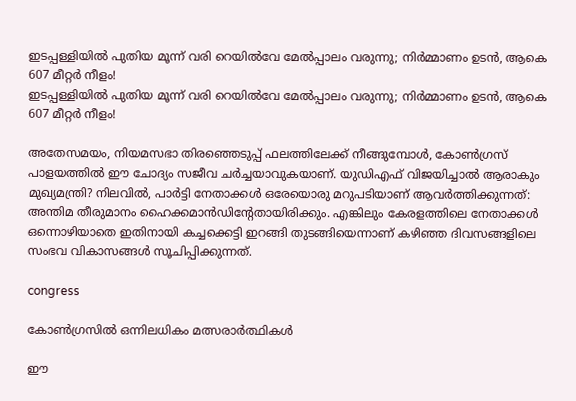ഇടപ്പള്ളിയിൽ പുതിയ മൂന്ന് വരി റെയിൽവേ മേൽപ്പാലം വരുന്നു; നിർമ്മാണം ഉടൻ, ആകെ 607 മീറ്റർ നീളം!
ഇടപ്പള്ളിയിൽ പുതിയ മൂന്ന് വരി റെയിൽവേ മേൽപ്പാലം വരുന്നു; നിർമ്മാണം ഉടൻ, ആകെ 607 മീറ്റർ നീളം!

അതേസമയം, നിയമസഭാ തിരഞ്ഞെടുപ്പ് ഫലത്തിലേക്ക് നീങ്ങുമ്പോൾ, കോൺഗ്രസ് പാളയത്തിൽ ഈ ചോദ്യം സജീവ ചർച്ചയാവുകയാണ്. യുഡിഎഫ് വിജയിച്ചാൽ ആരാകും മുഖ്യമന്ത്രി? നിലവിൽ, പാർട്ടി നേതാക്കൾ ഒരേയൊരു മറുപടിയാണ് ആവർത്തിക്കുന്നത്: അന്തിമ തീരുമാനം ഹൈക്കമാൻഡിന്റേതായിരിക്കും. എങ്കിലും കേരളത്തിലെ നേതാക്കൾ ഒന്നൊഴിയാതെ ഇതിനായി കച്ചക്കെട്ടി ഇറങ്ങി തുടങ്ങിയെന്നാണ് കഴിഞ്ഞ ദിവസങ്ങളിലെ സംഭവ വികാസങ്ങൾ സൂചിപ്പിക്കുന്നത്.

congress

കോൺഗ്രസിൽ ഒന്നിലധികം മത്സരാർത്ഥികൾ

ഈ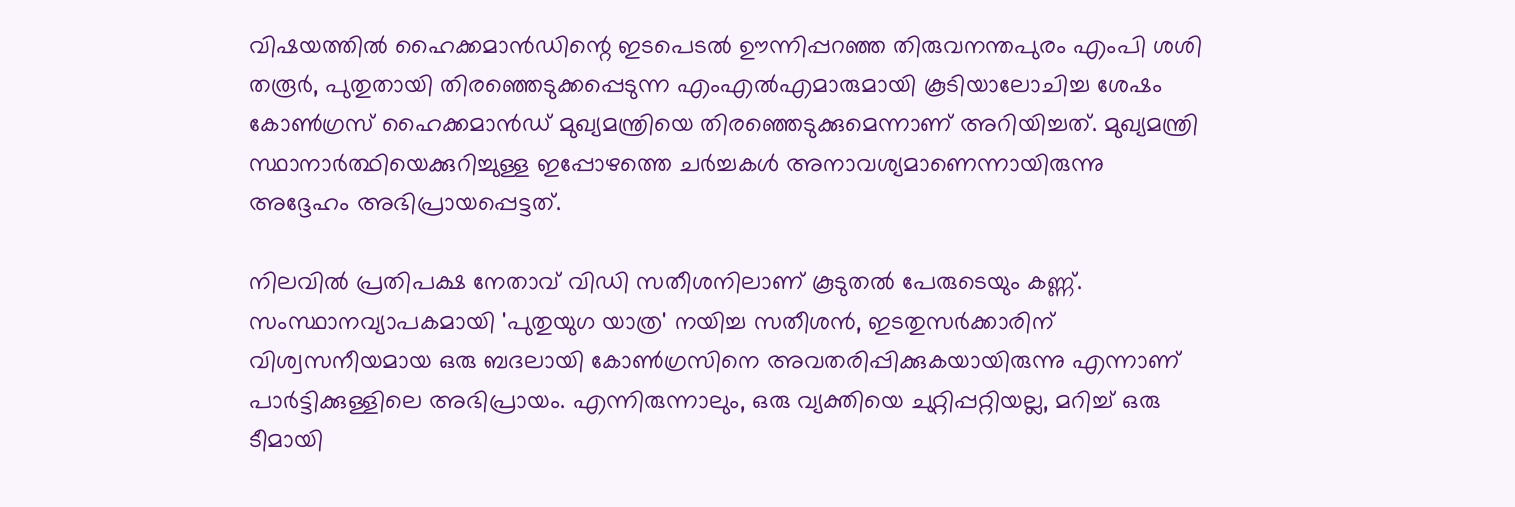വിഷയത്തിൽ ഹൈക്കമാൻഡിന്റെ ഇടപെടൽ ഊന്നിപ്പറഞ്ഞ തിരുവനന്തപുരം എംപി ശശി തരൂർ, പുതുതായി തിരഞ്ഞെടുക്കപ്പെടുന്ന എംഎൽഎമാരുമായി കൂടിയാലോചിച്ച ശേഷം കോൺഗ്രസ് ഹൈക്കമാൻഡ് മുഖ്യമന്ത്രിയെ തിരഞ്ഞെടുക്കുമെന്നാണ് അറിയിച്ചത്. മുഖ്യമന്ത്രി സ്ഥാനാർത്ഥിയെക്കുറിച്ചുള്ള ഇപ്പോഴത്തെ ചർച്ചകൾ അനാവശ്യമാണെന്നായിരുന്നു അദ്ദേഹം അഭിപ്രായപ്പെട്ടത്.

നിലവിൽ പ്രതിപക്ഷ നേതാവ് വിഡി സതീശനിലാണ് കൂടുതൽ പേരുടെയും കണ്ണ്. സംസ്ഥാനവ്യാപകമായി 'പുതുയുഗ യാത്ര' നയിച്ച സതീശൻ, ഇടതുസർക്കാരിന് വിശ്വസനീയമായ ഒരു ബദലായി കോൺഗ്രസിനെ അവതരിപ്പിക്കുകയായിരുന്നു എന്നാണ് പാർട്ടിക്കുള്ളിലെ അഭിപ്രായം. എന്നിരുന്നാലും, ഒരു വ്യക്തിയെ ചുറ്റിപ്പറ്റിയല്ല, മറിച്ച് ഒരു ടീമായി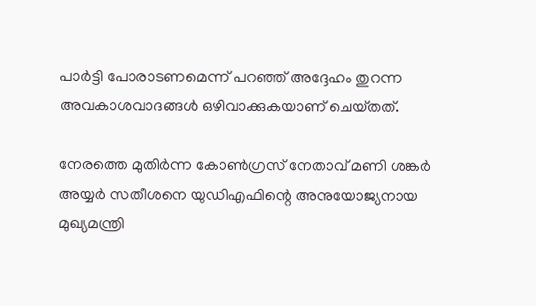പാർട്ടി പോരാടണമെന്ന് പറഞ്ഞ് അദ്ദേഹം തുറന്ന അവകാശവാദങ്ങൾ ഒഴിവാക്കുകയാണ് ചെയ്‌തത്‌.

നേരത്തെ മുതിർന്ന കോൺഗ്രസ് നേതാവ് മണി ശങ്കർ അയ്യർ സതീശനെ യുഡിഎഫിന്റെ അനുയോജ്യനായ മുഖ്യമന്ത്രി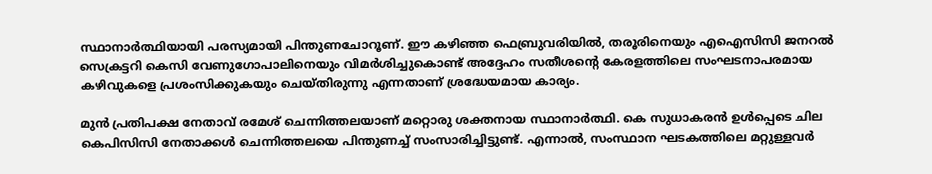സ്ഥാനാർത്ഥിയായി പരസ്യമായി പിന്തുണചോറൂണ്. ഈ കഴിഞ്ഞ ഫെബ്രുവരിയിൽ, തരൂരിനെയും എഐസിസി ജനറൽ സെക്രട്ടറി കെസി വേണുഗോപാലിനെയും വിമർശിച്ചുകൊണ്ട് അദ്ദേഹം സതീശന്റെ കേരളത്തിലെ സംഘടനാപരമായ കഴിവുകളെ പ്രശംസിക്കുകയും ചെയ്‌തിരുന്നു എന്നതാണ് ശ്രദ്ധേയമായ കാര്യം.

മുൻ പ്രതിപക്ഷ നേതാവ് രമേശ് ചെന്നിത്തലയാണ് മറ്റൊരു ശക്തനായ സ്ഥാനാർത്ഥി. കെ സുധാകരൻ ഉൾപ്പെടെ ചില കെപിസിസി നേതാക്കൾ ചെന്നിത്തലയെ പിന്തുണച്ച് സംസാരിച്ചിട്ടുണ്ട്. എന്നാൽ, സംസ്ഥാന ഘടകത്തിലെ മറ്റുള്ളവർ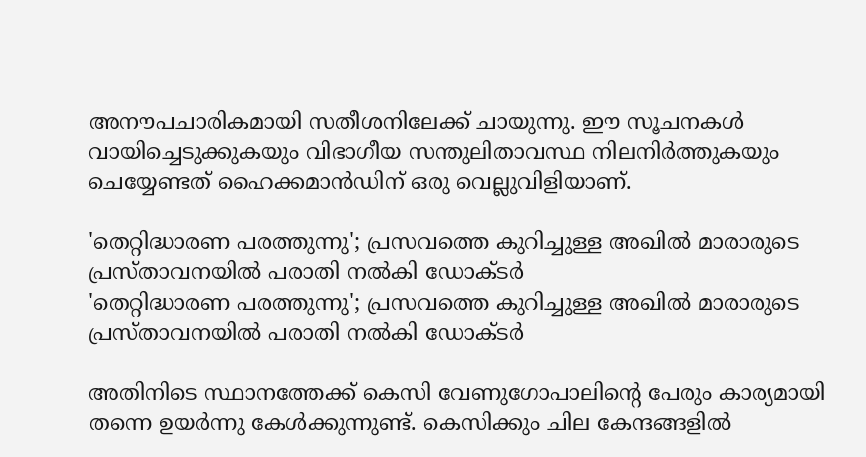അനൗപചാരികമായി സതീശനിലേക്ക് ചായുന്നു. ഈ സൂചനകൾ വായിച്ചെടുക്കുകയും വിഭാഗീയ സന്തുലിതാവസ്ഥ നിലനിർത്തുകയും ചെയ്യേണ്ടത് ഹൈക്കമാൻഡിന് ഒരു വെല്ലുവിളിയാണ്.

'തെറ്റിദ്ധാരണ പരത്തുന്നു'; പ്രസവത്തെ കുറിച്ചുള്ള അഖിൽ മാരാരുടെ പ്രസ്‌താവനയിൽ പരാതി നൽകി ഡോക്‌ടർ
'തെറ്റിദ്ധാരണ പരത്തുന്നു'; പ്രസവത്തെ കുറിച്ചുള്ള അഖിൽ മാരാരുടെ പ്രസ്‌താവനയിൽ പരാതി നൽകി ഡോക്‌ടർ

അതിനിടെ സ്ഥാനത്തേക്ക് കെസി വേണുഗോപാലിന്റെ പേരും കാര്യമായി തന്നെ ഉയർന്നു കേൾക്കുന്നുണ്ട്. കെസിക്കും ചില കേന്ദങ്ങളിൽ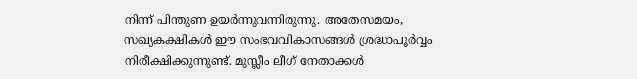നിന്ന് പിന്തുണ ഉയർന്നുവന്നിരുന്നു. അതേസമയം, സഖ്യകക്ഷികൾ ഈ സംഭവവികാസങ്ങൾ ശ്രദ്ധാപൂർവ്വം നിരീക്ഷിക്കുന്നുണ്ട്. മുസ്ലീം ലീഗ് നേതാക്കൾ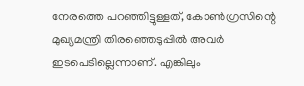നേരത്തെ പറഞ്ഞിട്ടുള്ളത്, കോൺഗ്രസിന്റെ മുഖ്യമന്ത്രി തിരഞ്ഞെടുപ്പിൽ അവർ ഇടപെടില്ലെന്നാണ്. എങ്കിലും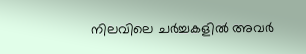നിലവിലെ ചർച്ചകളിൽ അവർ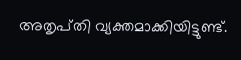അതൃപ്‌തി വ്യക്തമാക്കിയിട്ടുണ്ട്.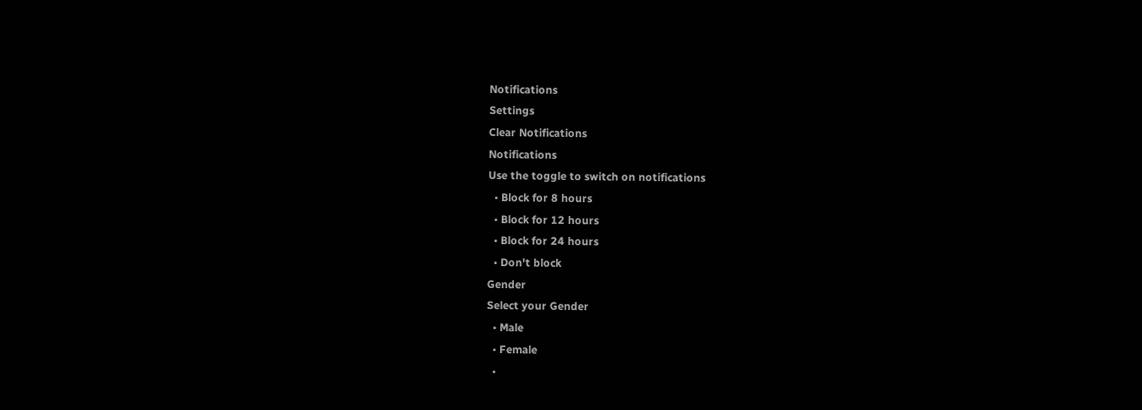Notifications
Settings
Clear Notifications
Notifications
Use the toggle to switch on notifications
  • Block for 8 hours
  • Block for 12 hours
  • Block for 24 hours
  • Don't block
Gender
Select your Gender
  • Male
  • Female
  •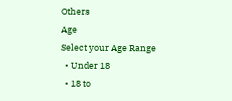Others
Age
Select your Age Range
  • Under 18
  • 18 to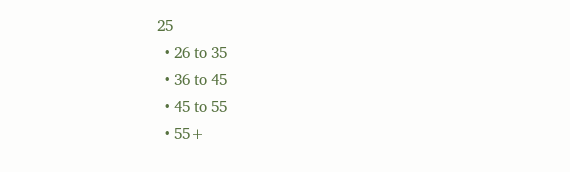25
  • 26 to 35
  • 36 to 45
  • 45 to 55
  • 55+